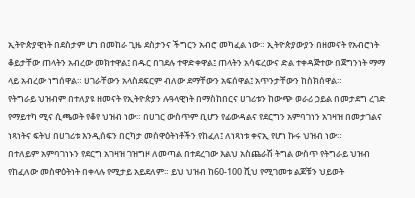ኢትዮጵያዊነት በደስታም ሆነ በመከራ ጊዜ ደስታንና ችግርን አብሮ መካፈል ነው። ኢትዮጵያውያን በዘመናት የአብሮነት ቆይታቸው ጠላትን አብረው መክተዋል፤ በዱር በገደሉ ተዋድቀዋል፤ ጠላትን አሳፍረውና ድል ተቀዳጅተው በጀግንነት ማማ ላይ አብረው ነግሰዋል። ሀገራቸውን አላስደፍርም ብለው ደማቸውን አፍሰዋል፤ አጥንታቸውን ከስክሰዋል።
የትግራይ ህዝብም በተለያዩ ዘመናት የኢትዮጵያን ሉዓላዊነት በማስከበርና ሀገሪቱን ከውጭ ወራሪ ኃይል በመታደግ ረገድ የማይተካ ሚና ሲጫወት የቆየ ህዝብ ነው። በሀገር ውስጥም ቢሆን የፊውዳልና የደርግን አምባገነን አገዛዝ በመታገልና ነጻነትና ፍትህ በሀገሪቱ እንዲሰፍን በርካታ መስዋዕትነቶችን የከፈለ፤ ለነጻነቱ ቀናኢ የሆነ ኩሩ ህዝብ ነው።
በተለይም አምባገነኑን የደርግ አገዛዝ ገዝግዞ ለመጣል በተደረገው እልህ አስጨራሽ ትግል ውስጥ የትግራይ ህዝብ የከፈለው መስዋዕትነት በቀላሉ የሚታይ አይደለም። ይህ ህዝብ ከ60-100 ሺህ የሚገመቱ ልጆቹን ህይወት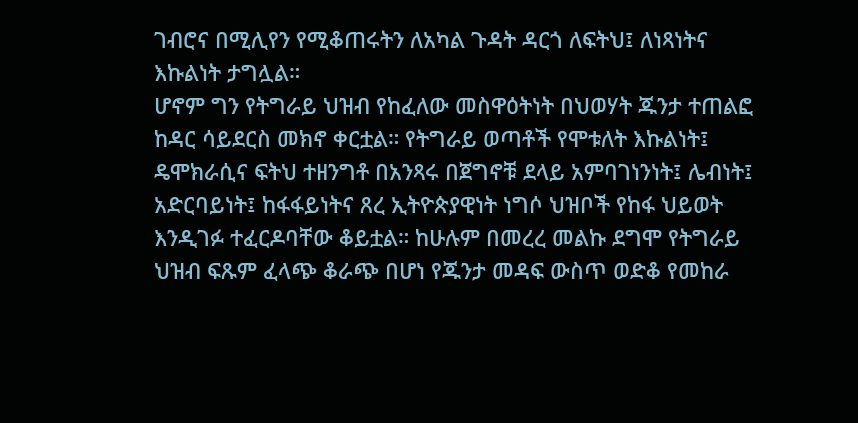ገብሮና በሚሊየን የሚቆጠሩትን ለአካል ጉዳት ዳርጎ ለፍትህ፤ ለነጻነትና እኩልነት ታግሏል።
ሆኖም ግን የትግራይ ህዝብ የከፈለው መስዋዕትነት በህወሃት ጁንታ ተጠልፎ ከዳር ሳይደርስ መክኖ ቀርቷል። የትግራይ ወጣቶች የሞቱለት እኩልነት፤ ዴሞክራሲና ፍትህ ተዘንግቶ በአንጻሩ በጀግኖቹ ደላይ አምባገነንነት፤ ሌብነት፤ አድርባይነት፤ ከፋፋይነትና ጸረ ኢትዮጵያዊነት ነግሶ ህዝቦች የከፋ ህይወት እንዲገፉ ተፈርዶባቸው ቆይቷል። ከሁሉም በመረረ መልኩ ደግሞ የትግራይ ህዝብ ፍጹም ፈላጭ ቆራጭ በሆነ የጁንታ መዳፍ ውስጥ ወድቆ የመከራ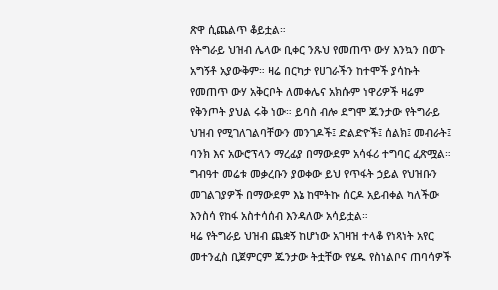ጽዋ ሲጨልጥ ቆይቷል።
የትግራይ ህዝብ ሌላው ቢቀር ንጹህ የመጠጥ ውሃ እንኳን በወጉ አግኝቶ አያውቅም። ዛሬ በርካታ የሀገራችን ከተሞች ያሳኩት የመጠጥ ውሃ አቅርቦት ለመቀሌና አክሱም ነዋሪዎች ዛሬም የቅንጦት ያህል ሩቅ ነው። ይባስ ብሎ ደግሞ ጁንታው የትግራይ ህዝብ የሚገለገልባቸውን መንገዶች፤ ድልድዮች፤ ሰልክ፤ መብራት፤ ባንክ እና አውሮፕላን ማረፊያ በማውደም አሳፋሪ ተግባር ፈጽሟል። ግብዓተ መሬቱ መቃረቡን ያወቀው ይህ የጥፋት ኃይል የህዝቡን መገልገያዎች በማውደም እኔ ከሞትኩ ሰርዶ አይብቀል ካለችው እንስሳ የከፋ አስተሳሰብ እንዳለው አሳይቷል።
ዛሬ የትግራይ ህዝብ ጨቋኝ ከሆነው አገዛዝ ተላቆ የነጻነት አየር መተንፈስ ቢጀምርም ጁንታው ትቷቸው የሄዱ የስነልቦና ጠባሳዎች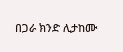በጋራ ክንድ ሊታከሙ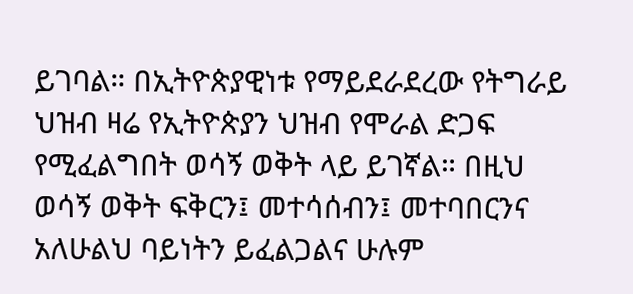ይገባል። በኢትዮጵያዊነቱ የማይደራደረው የትግራይ ህዝብ ዛሬ የኢትዮጵያን ህዝብ የሞራል ድጋፍ የሚፈልግበት ወሳኝ ወቅት ላይ ይገኛል። በዚህ ወሳኝ ወቅት ፍቅርን፤ መተሳሰብን፤ መተባበርንና አለሁልህ ባይነትን ይፈልጋልና ሁሉም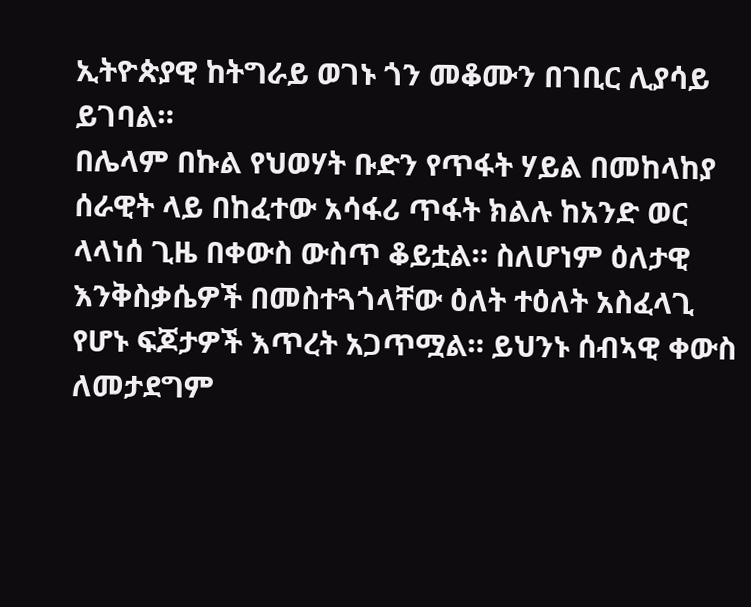ኢትዮጵያዊ ከትግራይ ወገኑ ጎን መቆሙን በገቢር ሊያሳይ ይገባል።
በሌላም በኩል የህወሃት ቡድን የጥፋት ሃይል በመከላከያ ሰራዊት ላይ በከፈተው አሳፋሪ ጥፋት ክልሉ ከአንድ ወር ላላነሰ ጊዜ በቀውስ ውስጥ ቆይቷል። ስለሆነም ዕለታዊ እንቅስቃሴዎች በመስተጓጎላቸው ዕለት ተዕለት አስፈላጊ የሆኑ ፍጆታዎች እጥረት አጋጥሟል። ይህንኑ ሰብኣዊ ቀውስ ለመታደግም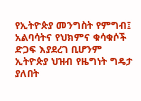የኢትዮጵያ መንግስት የምግብ፤ አልባሳትና የህክምና ቁሳቁሶች ድጋፍ እያደረገ ቢሆንም ኢትዮጵያ ህዝብ የዜግነት ግዴታ ያለበት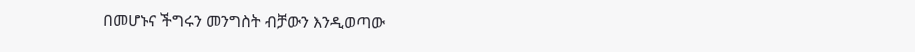በመሆኑና ችግሩን መንግስት ብቻውን እንዲወጣው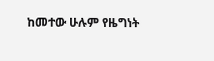ከመተው ሁሉም የዜግነት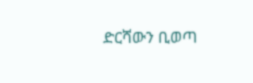ድርሻውን ቢወጣ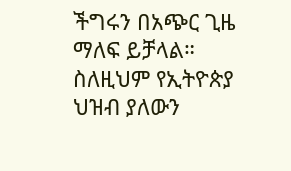ችግሩን በአጭር ጊዜ ማለፍ ይቻላል። ስለዚህም የኢትዮጵያ ህዝብ ያለውን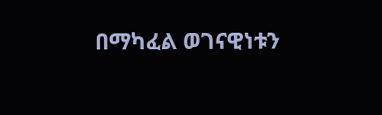በማካፈል ወገናዊነቱን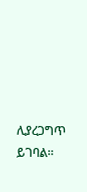ሊያረጋግጥ ይገባል።